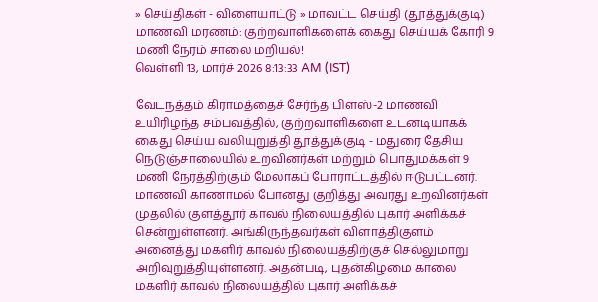» செய்திகள் - விளையாட்டு » மாவட்ட செய்தி (தூத்துக்குடி)
மாணவி மரணம்: குற்றவாளிகளைக் கைது செய்யக் கோரி 9 மணி நேரம் சாலை மறியல்!
வெள்ளி 13, மார்ச் 2026 8:13:33 AM (IST)

வேடநத்தம் கிராமத்தைச் சேர்ந்த பிளஸ்-2 மாணவி உயிரிழந்த சம்பவத்தில், குற்றவாளிகளை உடனடியாகக் கைது செய்ய வலியுறுத்தி தூத்துக்குடி - மதுரை தேசிய நெடுஞ்சாலையில் உறவினர்கள் மற்றும் பொதுமக்கள் 9 மணி நேரத்திற்கும் மேலாகப் போராட்டத்தில் ஈடுபட்டனர்.
மாணவி காணாமல் போனது குறித்து அவரது உறவினர்கள் முதலில் குளத்தூர் காவல் நிலையத்தில் புகார் அளிக்கச் சென்றுள்ளனர். அங்கிருந்தவர்கள் விளாத்திகுளம் அனைத்து மகளிர் காவல் நிலையத்திற்குச் செல்லுமாறு அறிவுறுத்தியுள்ளனர். அதன்படி, புதன்கிழமை காலை மகளிர் காவல் நிலையத்தில் புகார் அளிக்கச்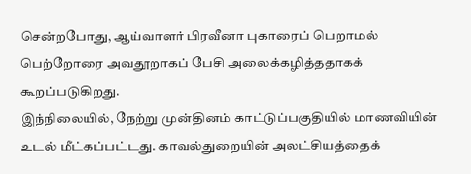சென்றபோது, ஆய்வாளர் பிரவீனா புகாரைப் பெறாமல் பெற்றோரை அவதூறாகப் பேசி அலைக்கழித்ததாகக் கூறப்படுகிறது.
இந்நிலையில், நேற்று முன்தினம் காட்டுப்பகுதியில் மாணவியின் உடல் மீட்கப்பட்டது. காவல்துறையின் அலட்சியத்தைக்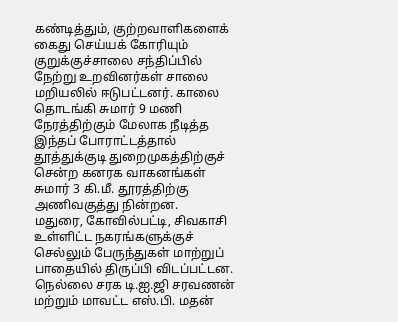கண்டித்தும், குற்றவாளிகளைக் கைது செய்யக் கோரியும் குறுக்குச்சாலை சந்திப்பில் நேற்று உறவினர்கள் சாலை மறியலில் ஈடுபட்டனர். காலை தொடங்கி சுமார் 9 மணி நேரத்திற்கும் மேலாக நீடித்த இந்தப் போராட்டத்தால் தூத்துக்குடி துறைமுகத்திற்குச் சென்ற கனரக வாகனங்கள் சுமார் 3 கி.மீ. தூரத்திற்கு அணிவகுத்து நின்றன.
மதுரை, கோவில்பட்டி, சிவகாசி உள்ளிட்ட நகரங்களுக்குச் செல்லும் பேருந்துகள் மாற்றுப் பாதையில் திருப்பி விடப்பட்டன. நெல்லை சரக டி.ஐ.ஜி சரவணன் மற்றும் மாவட்ட எஸ்.பி. மதன்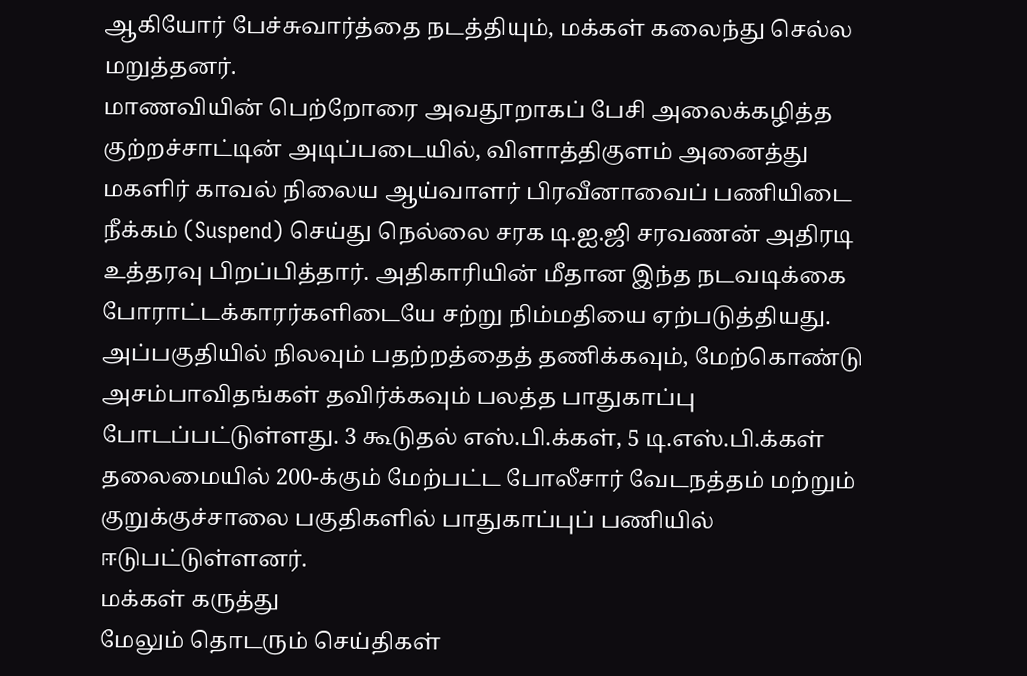ஆகியோர் பேச்சுவார்த்தை நடத்தியும், மக்கள் கலைந்து செல்ல மறுத்தனர்.
மாணவியின் பெற்றோரை அவதூறாகப் பேசி அலைக்கழித்த குற்றச்சாட்டின் அடிப்படையில், விளாத்திகுளம் அனைத்து மகளிர் காவல் நிலைய ஆய்வாளர் பிரவீனாவைப் பணியிடை நீக்கம் (Suspend) செய்து நெல்லை சரக டி.ஐ.ஜி சரவணன் அதிரடி உத்தரவு பிறப்பித்தார். அதிகாரியின் மீதான இந்த நடவடிக்கை போராட்டக்காரர்களிடையே சற்று நிம்மதியை ஏற்படுத்தியது.
அப்பகுதியில் நிலவும் பதற்றத்தைத் தணிக்கவும், மேற்கொண்டு அசம்பாவிதங்கள் தவிர்க்கவும் பலத்த பாதுகாப்பு போடப்பட்டுள்ளது. 3 கூடுதல் எஸ்.பி.க்கள், 5 டி.எஸ்.பி.க்கள் தலைமையில் 200-க்கும் மேற்பட்ட போலீசார் வேடநத்தம் மற்றும் குறுக்குச்சாலை பகுதிகளில் பாதுகாப்புப் பணியில் ஈடுபட்டுள்ளனர்.
மக்கள் கருத்து
மேலும் தொடரும் செய்திகள்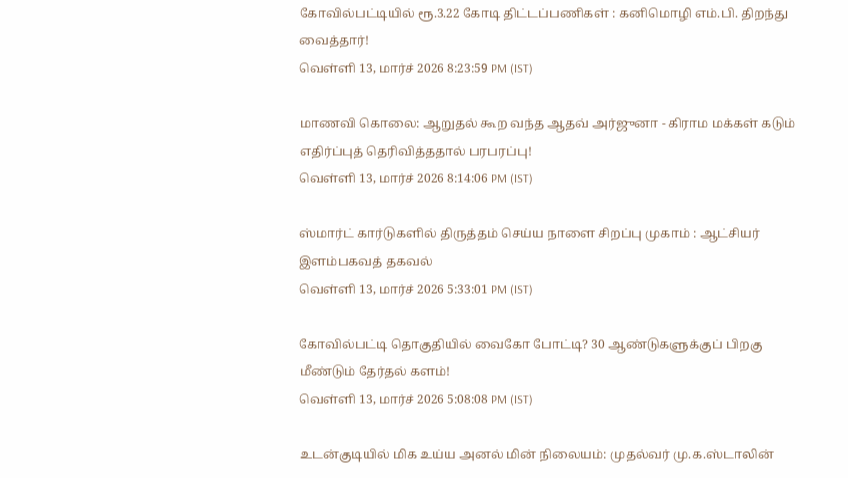கோவில்பட்டியில் ரூ.3.22 கோடி திட்டப்பணிகள் : கனிமொழி எம்.பி. திறந்து வைத்தார்!
வெள்ளி 13, மார்ச் 2026 8:23:59 PM (IST)

மாணவி கொலை: ஆறுதல் கூற வந்த ஆதவ் அர்ஜுனா - கிராம மக்கள் கடும் எதிர்ப்புத் தெரிவித்ததால் பரபரப்பு!
வெள்ளி 13, மார்ச் 2026 8:14:06 PM (IST)

ஸ்மார்ட் கார்டுகளில் திருத்தம் செய்ய நாளை சிறப்பு முகாம் : ஆட்சியர் இளம்பகவத் தகவல்
வெள்ளி 13, மார்ச் 2026 5:33:01 PM (IST)

கோவில்பட்டி தொகுதியில் வைகோ போட்டி? 30 ஆண்டுகளுக்குப் பிறகு மீண்டும் தேர்தல் களம்!
வெள்ளி 13, மார்ச் 2026 5:08:08 PM (IST)

உடன்குடியில் மிக உய்ய அனல் மின் நிலையம்: முதல்வர் மு.க.ஸ்டாலின்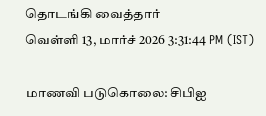தொடங்கி வைத்தார்
வெள்ளி 13, மார்ச் 2026 3:31:44 PM (IST)

மாணவி படுகொலை: சிபிஐ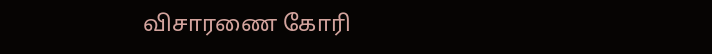விசாரணை கோரி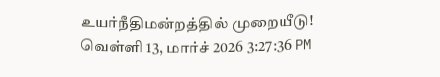உயர்நீதிமன்றத்தில் முறையீடு!
வெள்ளி 13, மார்ச் 2026 3:27:36 PM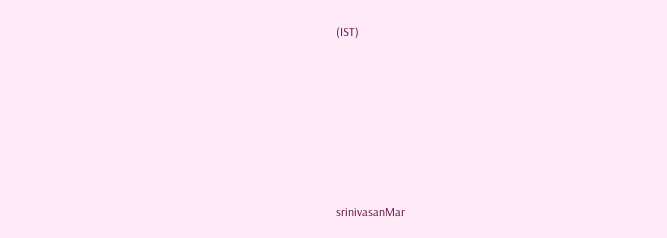(IST)








srinivasanMar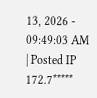13, 2026 - 09:49:03 AM | Posted IP 172.7*****